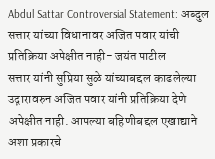Abdul Sattar Controversial Statement: अब्दुल सत्तार यांच्या विधानावर अजित पवार यांची प्रतिक्रिया अपेक्षीत नाही- जयंत पाटील
सत्तार यांनी सुप्रिया सुळे यांच्याबद्दल काढलेल्या उद्गारावरुन अजित पवार यांनी प्रतिक्रिया देणे अपेक्षीत नाही. आपल्या बहिणीबद्दल एखाद्याने अशा प्रकारचे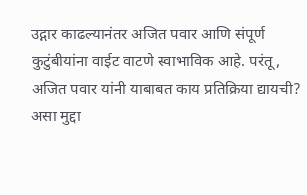उद्गार काढल्यानंतर अजित पवार आणि संपूर्ण कुटुंबीयांना वाईट वाटणे स्वाभाविक आहे. परंतू, अजित पवार यांनी याबाबत काय प्रतिक्रिया द्यायची? असा मुद्दा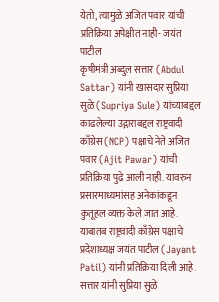येतो, त्यामुळे अजित पवार यांची प्रतिक्रिया अपेक्षीत नाही- जयंत पाटील
कृषीमंत्री अब्दुल सत्तार (Abdul Sattar) यांनी खासदार सुप्रिया सुळे (Supriya Sule) यांच्याबद्दल काढलेल्या उद्गाराबद्दल राष्ट्रवादी काँग्रेस (NCP) पक्षाचे नेते अजित पवार (Ajit Pawar) यांची प्रतिक्रिया पुढे आली नाही. यावरुन प्रसारमाध्यमांसह अनेकांकडून कुतूहल व्यक्त केले जात आहे. याबातब राष्ट्रवादी काँग्रेस पक्षाचे प्रदेशाध्यक्ष जयंत पाटील (Jayant Patil) यांनी प्रतिक्रिया दिली आहे. सत्तार यांनी सुप्रिया सुळे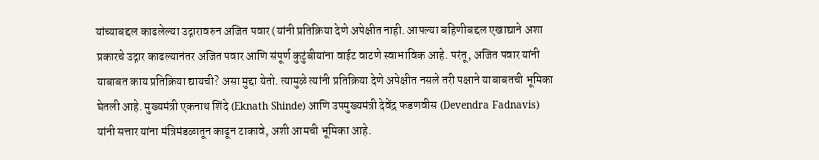यांच्याबद्दल काढलेल्या उद्गारावरुन अजित पवार (यांनी प्रतिक्रिया देणे अपेक्षीत नाही. आपल्या बहिणीबद्दल एखाद्याने अशा प्रकारचे उद्गार काढल्यानंतर अजित पवार आणि संपूर्ण कुटुंबीयांना वाईट वाटणे स्वाभाविक आहे. परंतू, अजित पवार यांनी याबाबत काय प्रतिक्रिया द्यायची? असा मुद्दा येतो. त्यामुळे त्यांनी प्रतिक्रिया देणे अपेक्षीत नसले तरी पक्षाने याबाबतची भूमिका घेतली आहे. मुख्यमंत्री एकनाथ शिंदे (Eknath Shinde) आणि उपमुख्यमंत्री देवेंद्र फडणवीस (Devendra Fadnavis) यांनी सत्तार यांना मंत्रिमंडळातून काढून टाकावे, अशी आमची भूमिका आहे.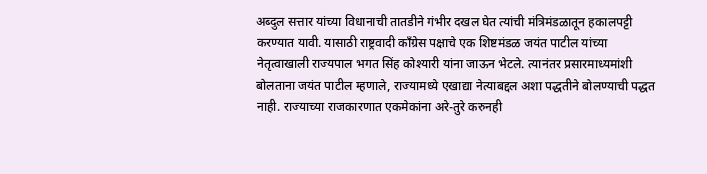अब्दुल सत्तार यांच्या विधानाची तातडीने गंभीर दखल घेत त्यांची मंत्रिमंडळातून हकालपट्टी करण्यात यावी. यासाठी राष्ट्रवादी काँग्रेस पक्षाचे एक शिष्टमंडळ जयंत पाटील यांच्या नेतृत्वाखाली राज्यपाल भगत सिंह कोश्यारी यांना जाऊन भेटले. त्यानंतर प्रसारमाध्यमांशी बोलताना जयंत पाटील म्हणाले, राज्यामध्ये एखाद्या नेत्याबद्दल अशा पद्धतीने बोलण्याची पद्धत नाही. राज्याच्या राजकारणात एकमेकांना अरे-तुरे करुनही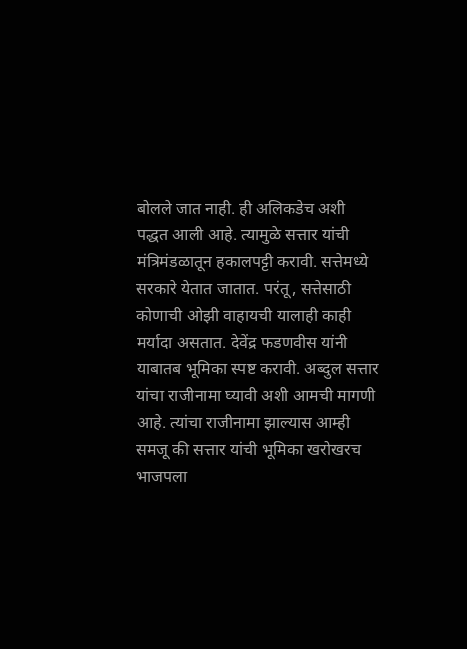बोलले जात नाही. ही अलिकडेच अशी पद्धत आली आहे. त्यामुळे सत्तार यांची मंत्रिमंडळातून हकालपट्टी करावी. सत्तेमध्ये सरकारे येतात जातात. परंतू, सत्तेसाठी कोणाची ओझी वाहायची यालाही काही मर्यादा असतात. देवेंद्र फडणवीस यांनी याबातब भूमिका स्पष्ट करावी. अब्दुल सत्तार यांचा राजीनामा घ्यावी अशी आमची मागणी आहे. त्यांचा राजीनामा झाल्यास आम्ही समजू की सत्तार यांची भूमिका खरोखरच भाजपला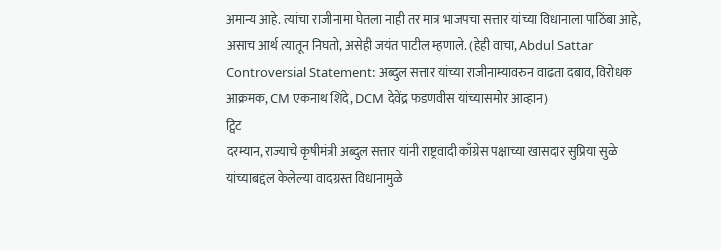अमान्य आहे. त्यांचा राजीनामा घेतला नाही तर मात्र भाजपचा सत्तार यांच्या विधानाला पाठिंबा आहे, असाच आर्थ त्यातून निघतो, असेही जयंत पाटील म्हणाले. (हेही वाचा, Abdul Sattar Controversial Statement: अब्दुल सत्तार यांच्या राजीनाम्यावरुन वाढता दबाव, विरोधक आक्रमक, CM एकनाथ शिंदे, DCM देवेंद्र फडणवीस यांच्यासमोर आव्हान)
ट्विट
दरम्यान, राज्याचे कृषीमंत्री अब्दुल सत्तार यांनी राष्ट्रवादी काँग्रेस पक्षाच्या खासदार सुप्रिया सुळे यांच्याबद्दल केलेल्या वादग्रस्त विधानामुळे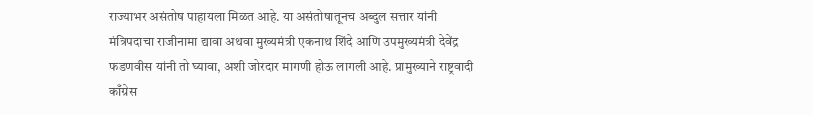राज्याभर असंतोष पाहायला मिळत आहे. या असंतोषातूनच अब्दुल सत्तार यांनी मंत्रिपदाचा राजीनामा द्यावा अथवा मुख्यमंत्री एकनाथ शिंदे आणि उपमुख्यमंत्री देवेंद्र फडणवीस यांनी तो घ्यावा, अशी जोरदार मागणी होऊ लागली आहे. प्रामुख्याने राष्ट्रवादी काँग्रेस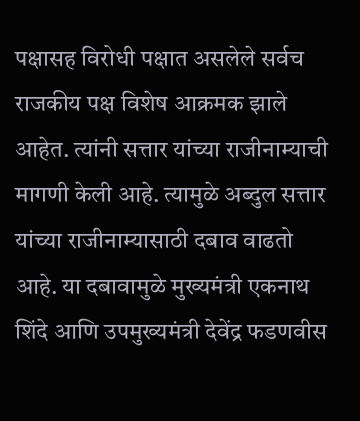पक्षासह विरोधी पक्षात असलेले सर्वच राजकीय पक्ष विशेष आक्रमक झाले आहेत. त्यांनी सत्तार यांच्या राजीनाम्याची मागणी केली आहे. त्यामुळे अब्दुल सत्तार यांच्या राजीनाम्यासाठी दबाव वाढतो आहे. या दबावामुळे मुख्यमंत्री एकनाथ शिंदे आणि उपमुख्यमंत्री देवेंद्र फडणवीस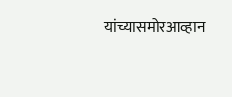यांच्यासमोरआव्हान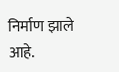निर्माण झाले आहे.